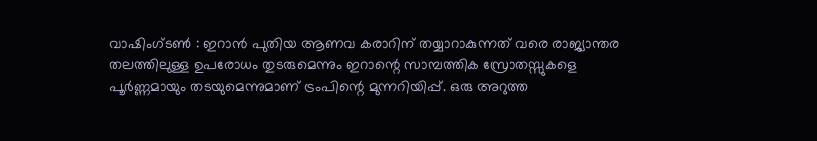വാഷിംഗ്ടൺ : ഇറാൻ പുതിയ ആണവ കരാറിന് തയ്യാറാകുന്നത് വരെ രാജ്യാന്തര തലത്തിലുള്ള ഉപരോധം തുടരുമെന്നും ഇറാന്റെ സാമ്പത്തിക സ്രോതസ്സുകളെ പൂർണ്ണമായും തടയുമെന്നുമാണ് ട്രംപിന്റെ മുന്നറിയിപ്പ്. ഒരു അറുത്ത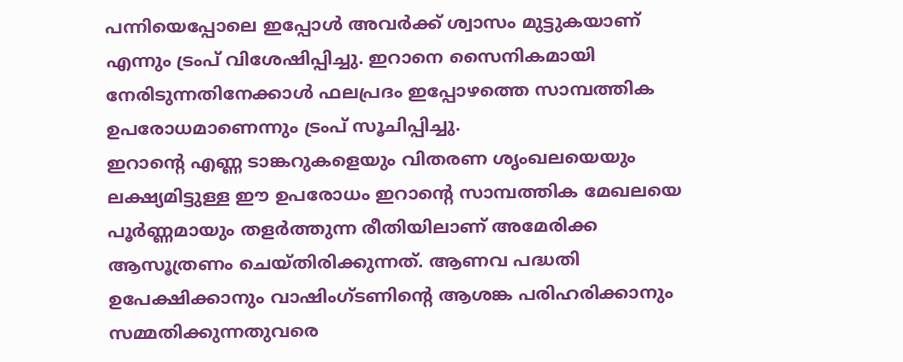പന്നിയെപ്പോലെ ഇപ്പോൾ അവർക്ക് ശ്വാസം മുട്ടുകയാണ് എന്നും ട്രംപ് വിശേഷിപ്പിച്ചു. ഇറാനെ സൈനികമായി നേരിടുന്നതിനേക്കാൾ ഫലപ്രദം ഇപ്പോഴത്തെ സാമ്പത്തിക ഉപരോധമാണെന്നും ട്രംപ് സൂചിപ്പിച്ചു.
ഇറാന്റെ എണ്ണ ടാങ്കറുകളെയും വിതരണ ശൃംഖലയെയും ലക്ഷ്യമിട്ടുള്ള ഈ ഉപരോധം ഇറാന്റെ സാമ്പത്തിക മേഖലയെ പൂർണ്ണമായും തളർത്തുന്ന രീതിയിലാണ് അമേരിക്ക ആസൂത്രണം ചെയ്തിരിക്കുന്നത്. ആണവ പദ്ധതി ഉപേക്ഷിക്കാനും വാഷിംഗ്ടണിന്റെ ആശങ്ക പരിഹരിക്കാനും സമ്മതിക്കുന്നതുവരെ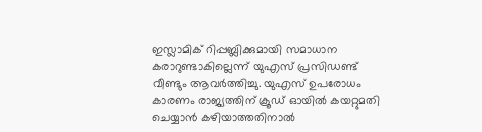ഇസ്ലാമിക് റിപ്പബ്ലിക്കുമായി സമാധാന കരാറുണ്ടാകില്ലെന്ന് യുഎസ് പ്രസിഡണ്ട് വീണ്ടും ആവർത്തിച്ചു. യുഎസ് ഉപരോധം കാരണം രാജ്യത്തിന് ക്രൂഡ് ഓയിൽ കയറ്റുമതി ചെയ്യാൻ കഴിയാത്തതിനാൽ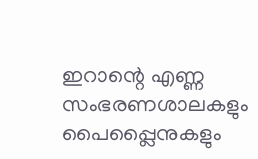ഇറാന്റെ എണ്ണ സംഭരണശാലകളും പൈപ്പ്ലൈനുകളും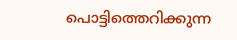പൊട്ടിത്തെറിക്കുന്ന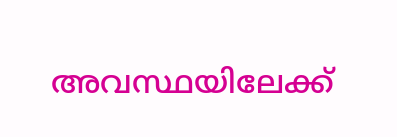അവസ്ഥയിലേക്ക്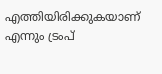എത്തിയിരിക്കുകയാണ് എന്നും ട്രംപ്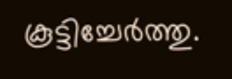കൂട്ടിച്ചേർത്തു.